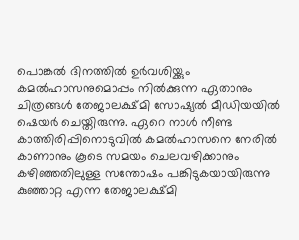പൊങ്കൽ ദിനത്തിൽ ഉർവശിയ്ക്കും കമൽഹാസനുമൊപ്പം നിൽക്കുന്ന ഏതാനും ചിത്രങ്ങൾ തേജാലക്ഷ്മി സോഷ്യൽ മീഡിയയിൽ ഷെയർ ചെയ്തിരുന്നു. ഏറെ നാൾ നീണ്ട കാത്തിരിപ്പിനൊടുവിൽ കമൽഹാസനെ നേരിൽ കാണാനും കൂടെ സമയം ചെലവഴിക്കാനും കഴിഞ്ഞതിലുള്ള സന്തോഷം പങ്കിടുകയായിരുന്നു കുഞ്ഞാറ്റ എന്ന തേജാലക്ഷ്മി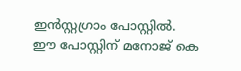ഇൻസ്റ്റഗ്രാം പോസ്റ്റിൽ.
ഈ പോസ്റ്റിന് മനോജ് കെ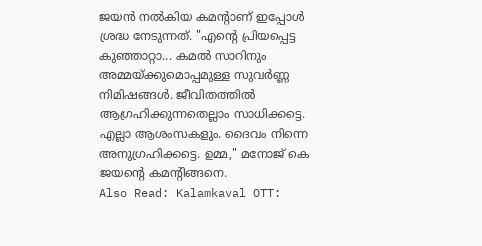ജയൻ നൽകിയ കമന്റാണ് ഇപ്പോൾ ശ്രദ്ധ നേടുന്നത്. "എന്റെ പ്രിയപ്പെട്ട കുഞ്ഞാറ്റാ... കമൽ സാറിനും അമ്മയ്ക്കുമൊപ്പമുള്ള സുവർണ്ണ നിമിഷങ്ങൾ. ജീവിതത്തിൽ ആഗ്രഹിക്കുന്നതെല്ലാം സാധിക്കട്ടെ. എല്ലാ ആശംസകളും. ദൈവം നിന്നെ അനുഗ്രഹിക്കട്ടെ. ഉമ്മ," മനോജ് കെ ജയന്റെ കമന്റിങ്ങനെ.
Also Read: Kalamkaval OTT: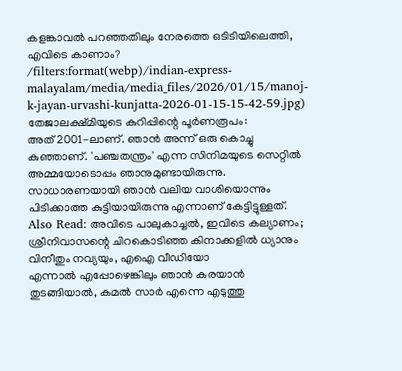കളങ്കാവൽ പറഞ്ഞതിലും നേരത്തെ ഒടിടിയിലെത്തി, എവിടെ കാണാം?
/filters:format(webp)/indian-express-malayalam/media/media_files/2026/01/15/manoj-k-jayan-urvashi-kunjatta-2026-01-15-15-42-59.jpg)
തേജാലക്ഷ്മിയുടെ കുറിപ്പിന്റെ പൂർണരൂപം:
അത് 2001-ലാണ്. ഞാൻ അന്ന് ഒരു കൊച്ചു കുഞ്ഞാണ്. 'പഞ്ചതന്ത്രം' എന്ന സിനിമയുടെ സെറ്റിൽ അമ്മയോടൊപ്പം ഞാനുമുണ്ടായിരുന്നു. സാധാരണയായി ഞാൻ വലിയ വാശിയൊന്നും പിടിക്കാത്ത കുട്ടിയായിരുന്നു എന്നാണ് കേട്ടിട്ടുള്ളത്.
Also Read: അവിടെ പാലുകാച്ചൽ, ഇവിടെ കല്യാണം; ശ്രീനിവാസന്റെ ചിറകൊടിഞ്ഞ കിനാക്കളിൽ ധ്യാനും വിനീതും നവ്യയും, എഐ വീഡിയോ
എന്നാൽ എപ്പോഴെങ്കിലും ഞാൻ കരയാൻ തുടങ്ങിയാൽ, കമൽ സാർ എന്നെ എടുത്തു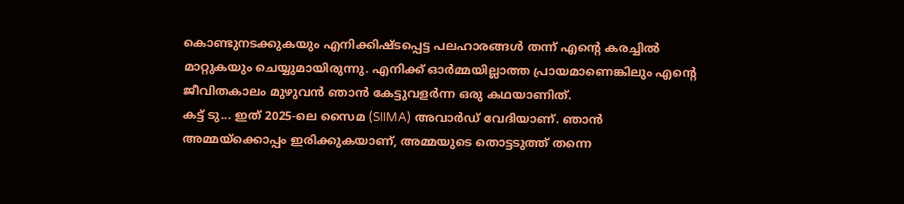കൊണ്ടുനടക്കുകയും എനിക്കിഷ്ടപ്പെട്ട പലഹാരങ്ങൾ തന്ന് എന്റെ കരച്ചിൽ മാറ്റുകയും ചെയ്യുമായിരുന്നു. എനിക്ക് ഓർമ്മയില്ലാത്ത പ്രായമാണെങ്കിലും എന്റെ ജീവിതകാലം മുഴുവൻ ഞാൻ കേട്ടുവളർന്ന ഒരു കഥയാണിത്.
കട്ട് ടു... ഇത് 2025-ലെ സൈമ (SIIMA) അവാർഡ് വേദിയാണ്. ഞാൻ അമ്മയ്ക്കൊപ്പം ഇരിക്കുകയാണ്, അമ്മയുടെ തൊട്ടടുത്ത് തന്നെ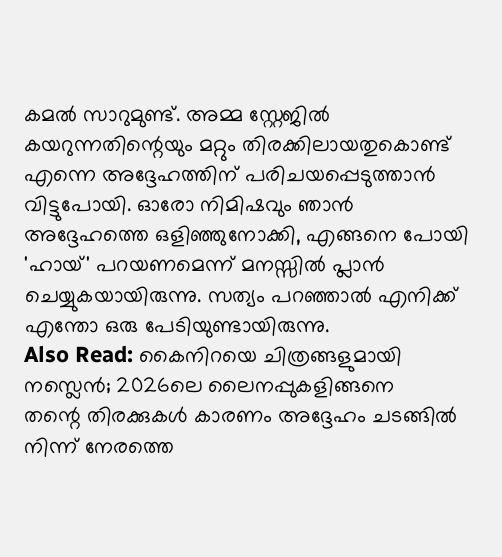കമൽ സാറുമുണ്ട്. അമ്മ സ്റ്റേജിൽ കയറുന്നതിന്റെയും മറ്റും തിരക്കിലായതുകൊണ്ട് എന്നെ അദ്ദേഹത്തിന് പരിചയപ്പെടുത്താൻ വിട്ടുപോയി. ഓരോ നിമിഷവും ഞാൻ അദ്ദേഹത്തെ ഒളിഞ്ഞുനോക്കി, എങ്ങനെ പോയി 'ഹായ്' പറയണമെന്ന് മനസ്സിൽ പ്ലാൻ ചെയ്യുകയായിരുന്നു. സത്യം പറഞ്ഞാൽ എനിക്ക് എന്തോ ഒരു പേടിയുണ്ടായിരുന്നു.
Also Read: കൈനിറയെ ചിത്രങ്ങളുമായി നസ്ലെൻ; 2026ലെ ലൈനപ്പുകളിങ്ങനെ
തന്റെ തിരക്കുകൾ കാരണം അദ്ദേഹം ചടങ്ങിൽ നിന്ന് നേരത്തെ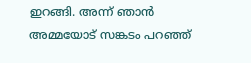ഇറങ്ങി. അന്ന് ഞാൻ അമ്മയോട് സങ്കടം പറഞ്ഞ്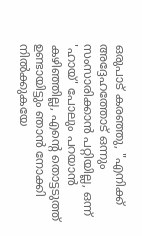ഒരുപാട് കരഞ്ഞു, "എനിക്ക് അദ്ദേഹത്തോട് ഒന്നും സംസാരിക്കാൻ പറ്റിയില്ല, ഒന്ന് 'ഹായ്' പോലും പറയാൻ കഴിഞ്ഞില്ല, എന്റെ തൊട്ടടുത്ത് ഉണ്ടായിട്ടും ഞാൻ നോക്കി നിൽക്കുകയേ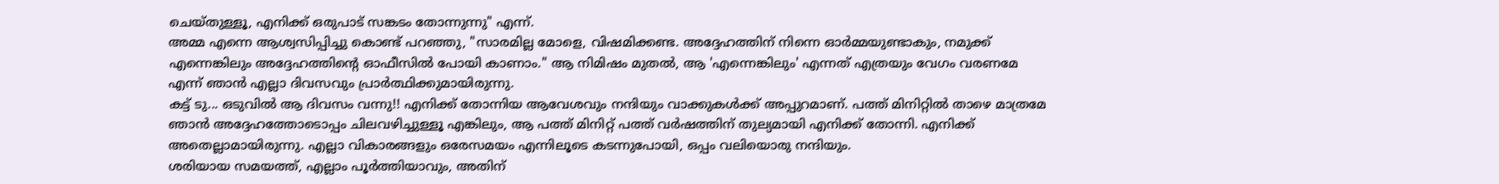ചെയ്തുള്ളൂ, എനിക്ക് ഒരുപാട് സങ്കടം തോന്നുന്നു" എന്ന്.
അമ്മ എന്നെ ആശ്വസിപ്പിച്ചു കൊണ്ട് പറഞ്ഞു, "സാരമില്ല മോളെ, വിഷമിക്കണ്ട. അദ്ദേഹത്തിന് നിന്നെ ഓർമ്മയുണ്ടാകും, നമുക്ക് എന്നെങ്കിലും അദ്ദേഹത്തിന്റെ ഓഫീസിൽ പോയി കാണാം." ആ നിമിഷം മുതൽ, ആ 'എന്നെങ്കിലും' എന്നത് എത്രയും വേഗം വരണമേ എന്ന് ഞാൻ എല്ലാ ദിവസവും പ്രാർത്ഥിക്കുമായിരുന്നു.
കട്ട് ടു... ഒടുവിൽ ആ ദിവസം വന്നു!! എനിക്ക് തോന്നിയ ആവേശവും നന്ദിയും വാക്കുകൾക്ക് അപ്പുറമാണ്. പത്ത് മിനിറ്റിൽ താഴെ മാത്രമേ ഞാൻ അദ്ദേഹത്തോടൊപ്പം ചിലവഴിച്ചുള്ളൂ എങ്കിലും, ആ പത്ത് മിനിറ്റ് പത്ത് വർഷത്തിന് തുല്യമായി എനിക്ക് തോന്നി. എനിക്ക് അതെല്ലാമായിരുന്നു. എല്ലാ വികാരങ്ങളും ഒരേസമയം എന്നിലൂടെ കടന്നുപോയി, ഒപ്പം വലിയൊരു നന്ദിയും.
ശരിയായ സമയത്ത്, എല്ലാം പൂർത്തിയാവും, അതിന്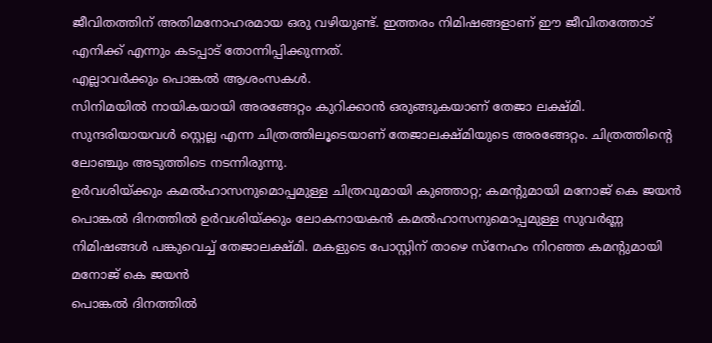ജീവിതത്തിന് അതിമനോഹരമായ ഒരു വഴിയുണ്ട്. ഇത്തരം നിമിഷങ്ങളാണ് ഈ ജീവിതത്തോട് എനിക്ക് എന്നും കടപ്പാട് തോന്നിപ്പിക്കുന്നത്.
എല്ലാവർക്കും പൊങ്കൽ ആശംസകൾ.
സിനിമയിൽ നായികയായി അരങ്ങേറ്റം കുറിക്കാൻ ഒരുങ്ങുകയാണ് തേജാ ലക്ഷ്മി. സുന്ദരിയായവൾ സ്റ്റെല്ല എന്ന ചിത്രത്തിലൂടെയാണ് തേജാലക്ഷ്മിയുടെ അരങ്ങേറ്റം. ചിത്രത്തിന്റെ ലോഞ്ചും അടുത്തിടെ നടന്നിരുന്നു.
ഉർവശിയ്ക്കും കമൽഹാസനുമൊപ്പമുള്ള ചിത്രവുമായി കുഞ്ഞാറ്റ; കമന്റുമായി മനോജ് കെ ജയൻ
പൊങ്കൽ ദിനത്തിൽ ഉർവശിയ്ക്കും ലോകനായകൻ കമൽഹാസനുമൊപ്പമുള്ള സുവർണ്ണ നിമിഷങ്ങൾ പങ്കുവെച്ച് തേജാലക്ഷ്മി. മകളുടെ പോസ്റ്റിന് താഴെ സ്നേഹം നിറഞ്ഞ കമന്റുമായി മനോജ് കെ ജയൻ
പൊങ്കൽ ദിനത്തിൽ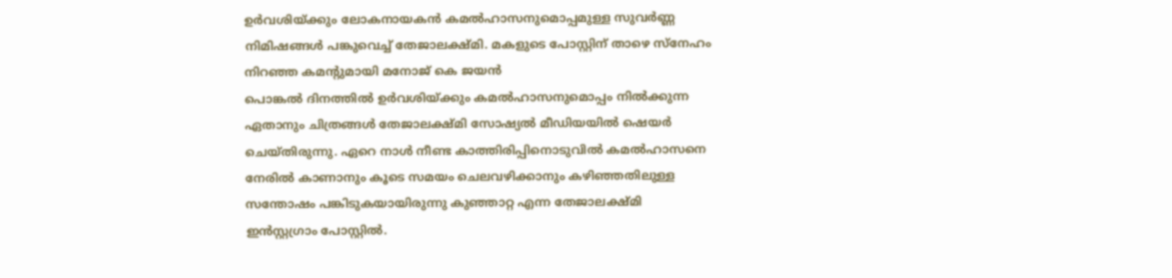ഉർവശിയ്ക്കും ലോകനായകൻ കമൽഹാസനുമൊപ്പമുള്ള സുവർണ്ണ നിമിഷങ്ങൾ പങ്കുവെച്ച് തേജാലക്ഷ്മി. മകളുടെ പോസ്റ്റിന് താഴെ സ്നേഹം നിറഞ്ഞ കമന്റുമായി മനോജ് കെ ജയൻ
പൊങ്കൽ ദിനത്തിൽ ഉർവശിയ്ക്കും കമൽഹാസനുമൊപ്പം നിൽക്കുന്ന ഏതാനും ചിത്രങ്ങൾ തേജാലക്ഷ്മി സോഷ്യൽ മീഡിയയിൽ ഷെയർ ചെയ്തിരുന്നു. ഏറെ നാൾ നീണ്ട കാത്തിരിപ്പിനൊടുവിൽ കമൽഹാസനെ നേരിൽ കാണാനും കൂടെ സമയം ചെലവഴിക്കാനും കഴിഞ്ഞതിലുള്ള സന്തോഷം പങ്കിടുകയായിരുന്നു കുഞ്ഞാറ്റ എന്ന തേജാലക്ഷ്മി ഇൻസ്റ്റഗ്രാം പോസ്റ്റിൽ.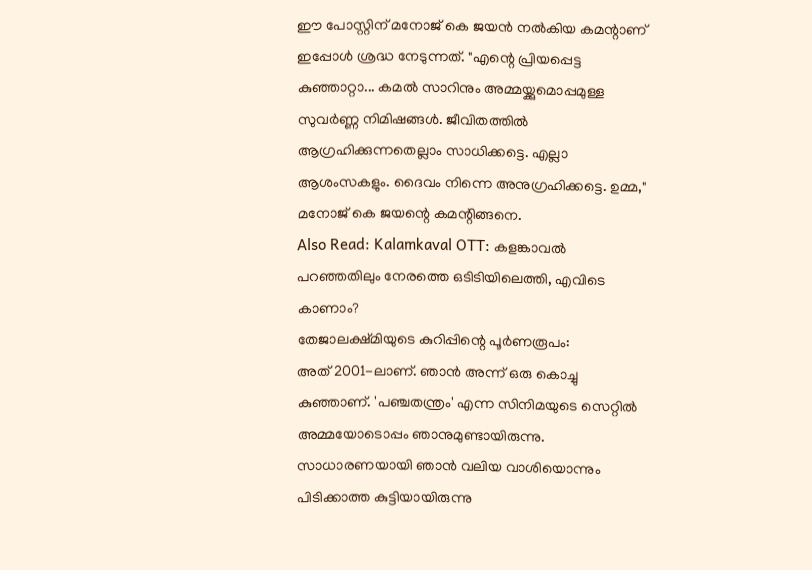ഈ പോസ്റ്റിന് മനോജ് കെ ജയൻ നൽകിയ കമന്റാണ് ഇപ്പോൾ ശ്രദ്ധ നേടുന്നത്. "എന്റെ പ്രിയപ്പെട്ട കുഞ്ഞാറ്റാ... കമൽ സാറിനും അമ്മയ്ക്കുമൊപ്പമുള്ള സുവർണ്ണ നിമിഷങ്ങൾ. ജീവിതത്തിൽ ആഗ്രഹിക്കുന്നതെല്ലാം സാധിക്കട്ടെ. എല്ലാ ആശംസകളും. ദൈവം നിന്നെ അനുഗ്രഹിക്കട്ടെ. ഉമ്മ," മനോജ് കെ ജയന്റെ കമന്റിങ്ങനെ.
Also Read: Kalamkaval OTT: കളങ്കാവൽ പറഞ്ഞതിലും നേരത്തെ ഒടിടിയിലെത്തി, എവിടെ കാണാം?
തേജാലക്ഷ്മിയുടെ കുറിപ്പിന്റെ പൂർണരൂപം:
അത് 2001-ലാണ്. ഞാൻ അന്ന് ഒരു കൊച്ചു കുഞ്ഞാണ്. 'പഞ്ചതന്ത്രം' എന്ന സിനിമയുടെ സെറ്റിൽ അമ്മയോടൊപ്പം ഞാനുമുണ്ടായിരുന്നു. സാധാരണയായി ഞാൻ വലിയ വാശിയൊന്നും പിടിക്കാത്ത കുട്ടിയായിരുന്നു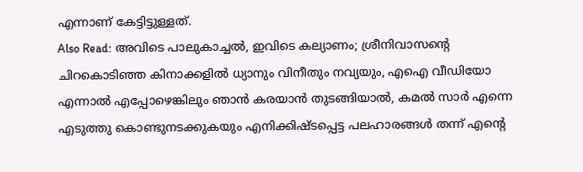എന്നാണ് കേട്ടിട്ടുള്ളത്.
Also Read: അവിടെ പാലുകാച്ചൽ, ഇവിടെ കല്യാണം; ശ്രീനിവാസന്റെ ചിറകൊടിഞ്ഞ കിനാക്കളിൽ ധ്യാനും വിനീതും നവ്യയും, എഐ വീഡിയോ
എന്നാൽ എപ്പോഴെങ്കിലും ഞാൻ കരയാൻ തുടങ്ങിയാൽ, കമൽ സാർ എന്നെ എടുത്തു കൊണ്ടുനടക്കുകയും എനിക്കിഷ്ടപ്പെട്ട പലഹാരങ്ങൾ തന്ന് എന്റെ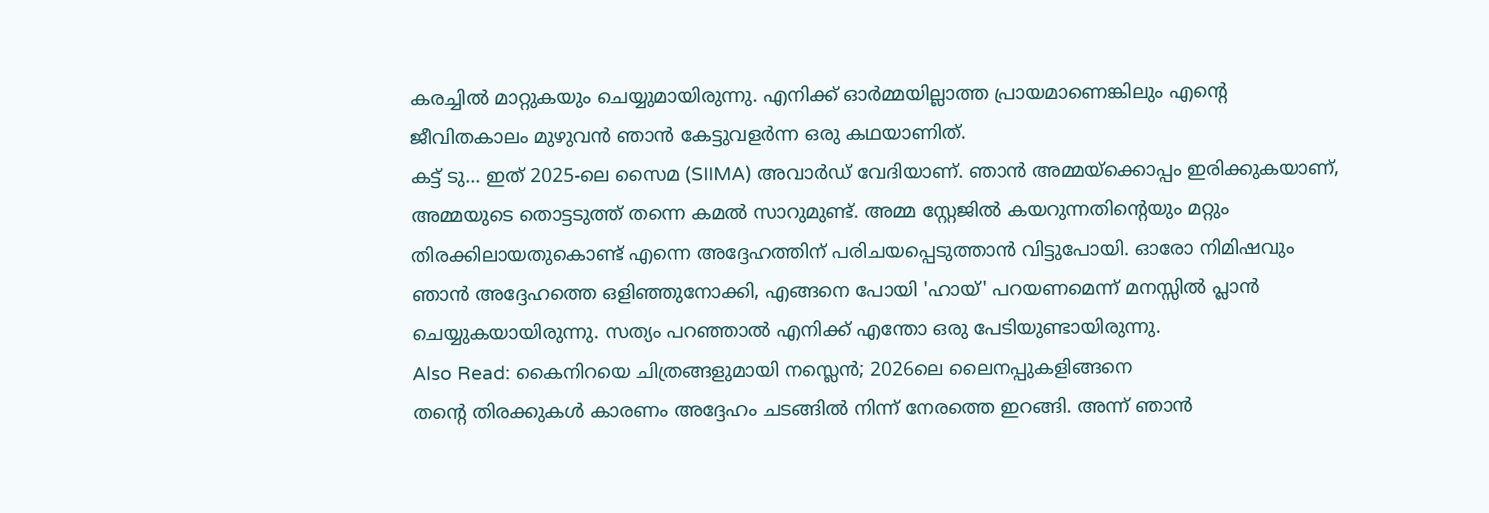കരച്ചിൽ മാറ്റുകയും ചെയ്യുമായിരുന്നു. എനിക്ക് ഓർമ്മയില്ലാത്ത പ്രായമാണെങ്കിലും എന്റെ ജീവിതകാലം മുഴുവൻ ഞാൻ കേട്ടുവളർന്ന ഒരു കഥയാണിത്.
കട്ട് ടു... ഇത് 2025-ലെ സൈമ (SIIMA) അവാർഡ് വേദിയാണ്. ഞാൻ അമ്മയ്ക്കൊപ്പം ഇരിക്കുകയാണ്, അമ്മയുടെ തൊട്ടടുത്ത് തന്നെ കമൽ സാറുമുണ്ട്. അമ്മ സ്റ്റേജിൽ കയറുന്നതിന്റെയും മറ്റും തിരക്കിലായതുകൊണ്ട് എന്നെ അദ്ദേഹത്തിന് പരിചയപ്പെടുത്താൻ വിട്ടുപോയി. ഓരോ നിമിഷവും ഞാൻ അദ്ദേഹത്തെ ഒളിഞ്ഞുനോക്കി, എങ്ങനെ പോയി 'ഹായ്' പറയണമെന്ന് മനസ്സിൽ പ്ലാൻ ചെയ്യുകയായിരുന്നു. സത്യം പറഞ്ഞാൽ എനിക്ക് എന്തോ ഒരു പേടിയുണ്ടായിരുന്നു.
Also Read: കൈനിറയെ ചിത്രങ്ങളുമായി നസ്ലെൻ; 2026ലെ ലൈനപ്പുകളിങ്ങനെ
തന്റെ തിരക്കുകൾ കാരണം അദ്ദേഹം ചടങ്ങിൽ നിന്ന് നേരത്തെ ഇറങ്ങി. അന്ന് ഞാൻ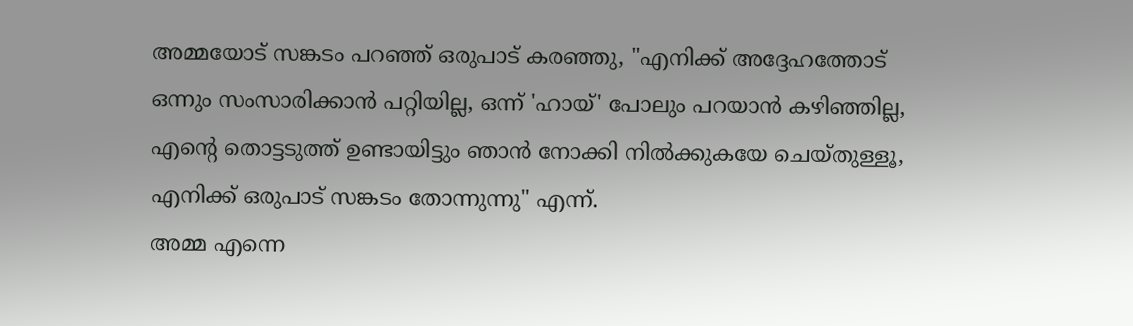അമ്മയോട് സങ്കടം പറഞ്ഞ് ഒരുപാട് കരഞ്ഞു, "എനിക്ക് അദ്ദേഹത്തോട് ഒന്നും സംസാരിക്കാൻ പറ്റിയില്ല, ഒന്ന് 'ഹായ്' പോലും പറയാൻ കഴിഞ്ഞില്ല, എന്റെ തൊട്ടടുത്ത് ഉണ്ടായിട്ടും ഞാൻ നോക്കി നിൽക്കുകയേ ചെയ്തുള്ളൂ, എനിക്ക് ഒരുപാട് സങ്കടം തോന്നുന്നു" എന്ന്.
അമ്മ എന്നെ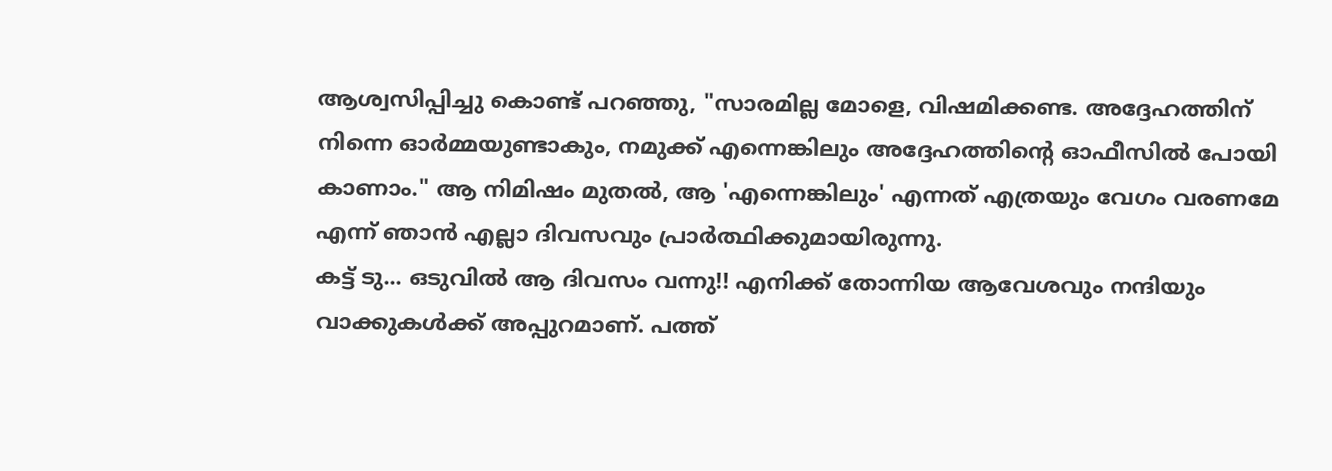ആശ്വസിപ്പിച്ചു കൊണ്ട് പറഞ്ഞു, "സാരമില്ല മോളെ, വിഷമിക്കണ്ട. അദ്ദേഹത്തിന് നിന്നെ ഓർമ്മയുണ്ടാകും, നമുക്ക് എന്നെങ്കിലും അദ്ദേഹത്തിന്റെ ഓഫീസിൽ പോയി കാണാം." ആ നിമിഷം മുതൽ, ആ 'എന്നെങ്കിലും' എന്നത് എത്രയും വേഗം വരണമേ എന്ന് ഞാൻ എല്ലാ ദിവസവും പ്രാർത്ഥിക്കുമായിരുന്നു.
കട്ട് ടു... ഒടുവിൽ ആ ദിവസം വന്നു!! എനിക്ക് തോന്നിയ ആവേശവും നന്ദിയും വാക്കുകൾക്ക് അപ്പുറമാണ്. പത്ത്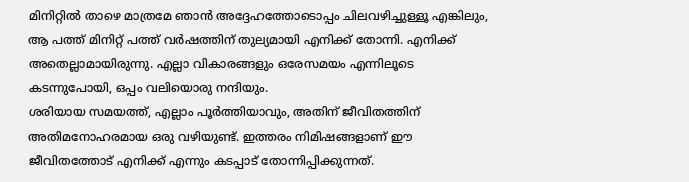മിനിറ്റിൽ താഴെ മാത്രമേ ഞാൻ അദ്ദേഹത്തോടൊപ്പം ചിലവഴിച്ചുള്ളൂ എങ്കിലും, ആ പത്ത് മിനിറ്റ് പത്ത് വർഷത്തിന് തുല്യമായി എനിക്ക് തോന്നി. എനിക്ക് അതെല്ലാമായിരുന്നു. എല്ലാ വികാരങ്ങളും ഒരേസമയം എന്നിലൂടെ കടന്നുപോയി, ഒപ്പം വലിയൊരു നന്ദിയും.
ശരിയായ സമയത്ത്, എല്ലാം പൂർത്തിയാവും, അതിന് ജീവിതത്തിന് അതിമനോഹരമായ ഒരു വഴിയുണ്ട്. ഇത്തരം നിമിഷങ്ങളാണ് ഈ ജീവിതത്തോട് എനിക്ക് എന്നും കടപ്പാട് തോന്നിപ്പിക്കുന്നത്.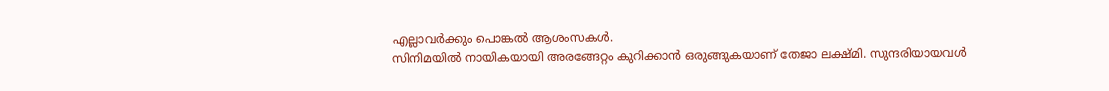എല്ലാവർക്കും പൊങ്കൽ ആശംസകൾ.
സിനിമയിൽ നായികയായി അരങ്ങേറ്റം കുറിക്കാൻ ഒരുങ്ങുകയാണ് തേജാ ലക്ഷ്മി. സുന്ദരിയായവൾ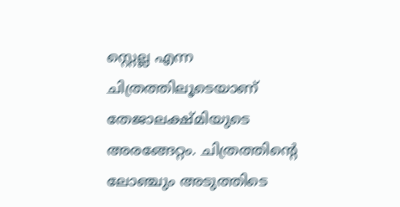സ്റ്റെല്ല എന്ന ചിത്രത്തിലൂടെയാണ് തേജാലക്ഷ്മിയുടെ അരങ്ങേറ്റം. ചിത്രത്തിന്റെ ലോഞ്ചും അടുത്തിടെ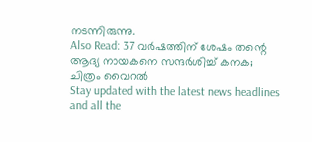നടന്നിരുന്നു.
Also Read: 37 വർഷത്തിന് ശേഷം തന്റെ ആദ്യ നായകനെ സന്ദർശിച്ച് കനക; ചിത്രം വൈറൽ
Stay updated with the latest news headlines and all the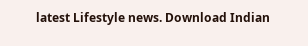latest Lifestyle news. Download Indian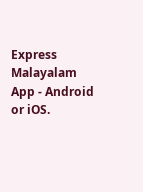Express Malayalam App - Android or iOS.